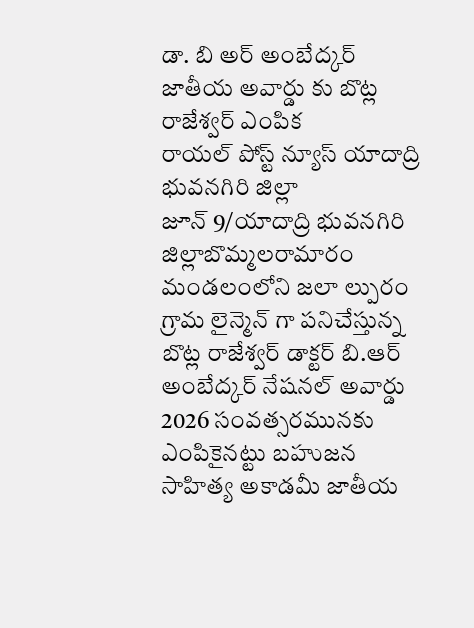డా. బి అర్ అంబేద్కర్ జాతీయ అవార్డు కు బొట్ల రాజేశ్వర్ ఎంపిక
రాయల్ పోస్ట్ న్యూస్ యాదాద్రి భువనగిరి జిల్లా
జూన్ 9/యాదాద్రి భువనగిరి జిల్లాబొమ్మలరామారం మండలంలోని జలా ల్పురం గ్రామ లైన్మెన్ గా పనిచేస్తున్న బొట్ల రాజేశ్వర్ డాక్టర్ బి.ఆర్ అంబేద్కర్ నేషనల్ అవార్డు 2026 సంవత్సరమునకు ఎంపికైనట్టు బహుజన సాహిత్య అకాడమీ జాతీయ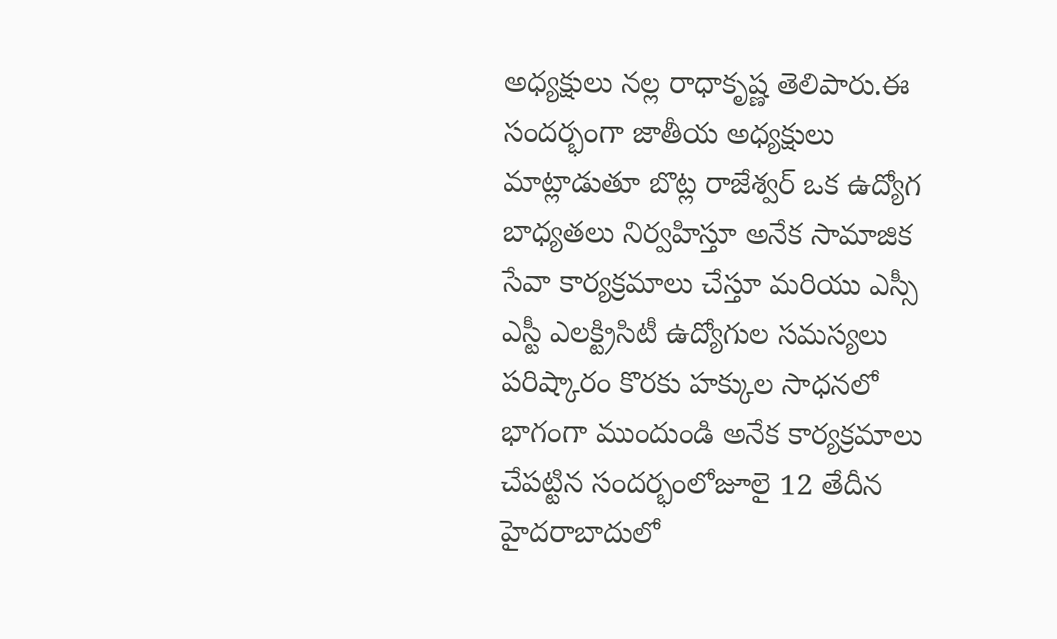అధ్యక్షులు నల్ల రాధాకృష్ణ తెలిపారు.ఈ సందర్భంగా జాతీయ అధ్యక్షులు మాట్లాడుతూ బొట్ల రాజేశ్వర్ ఒక ఉద్యోగ బాధ్యతలు నిర్వహిస్తూ అనేక సామాజిక సేవా కార్యక్రమాలు చేస్తూ మరియు ఎస్సీ ఎస్టీ ఎలక్ట్రిసిటీ ఉద్యోగుల సమస్యలు పరిష్కారం కొరకు హక్కుల సాధనలో భాగంగా ముందుండి అనేక కార్యక్రమాలు చేపట్టిన సందర్భంలోజూలై 12 తేదీన హైదరాబాదులో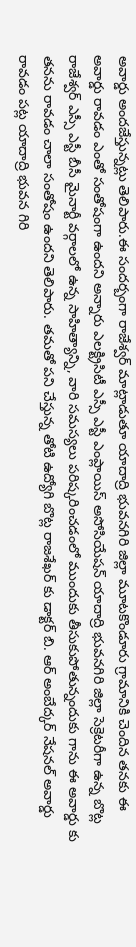అవార్డు అందజేస్తున్నట్లు తెలిపారు.ఈ సందర్బంగా రాజేశ్వర్ మాట్లాడుతూ యాదాద్రి భువనగిరి జిల్లా మూటకొండూరు గ్రామానికి చెందిన తనకు ఈ అవార్డు రావడం ఎంతో సంతోషంగా ఉందని అన్నారు ఎలక్ట్రిసిటీ ఎస్సీ ఎస్టీ ఎంప్లాయిస్ అసోసియేషన్ యాదాద్రి భువనగిరి జిల్లా సెక్రెటరీగా ఉన్న బొట్ల రాజేశ్వర్ ఎస్సీ ఎస్టీ బీసీ మైనార్టీ వర్గాలలో ఉన్న సాహిత్యాన్ని, వారి సమస్యలు పరిష్కరించడంలో ముందుకు తీసుకుపోతున్నందుకు గాను ఈ అవార్డు కు తనను రావడం చాలా సంతోషం ఉందని తెలిపారు. తమతో పని చేస్తున్న తోటి ఉద్యోగి బొట్ల రాజశేఖర్ కు డాక్టర్ బి. ఆర్ అంబేద్కర్ నేషనల్ అవార్డు రావడం పట్ల యాదాద్రి భువన గిరి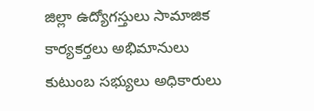జిల్లా ఉద్యోగస్తులు సామాజిక కార్యకర్తలు అభిమానులు కుటుంబ సభ్యులు అధికారులు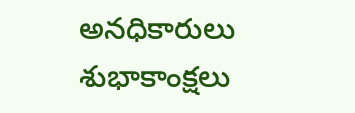అనధికారులు శుభాకాంక్షలు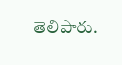తెలిపారు.